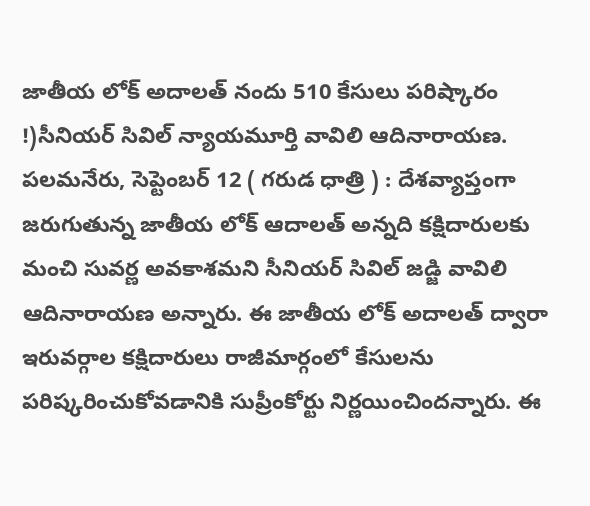జాతీయ లోక్ అదాలత్ నందు 510 కేసులు పరిష్కారం
!)సీనియర్ సివిల్ న్యాయమూర్తి వావిలి ఆదినారాయణ. పలమనేరు, సెప్టెంబర్ 12 ( గరుడ ధాత్రి ) : దేశవ్యాప్తంగా జరుగుతున్న జాతీయ లోక్ ఆదాలత్ అన్నది కక్షిదారులకు మంచి సువర్ణ అవకాశమని సీనియర్ సివిల్ జడ్జి వావిలి ఆదినారాయణ అన్నారు. ఈ జాతీయ లోక్ అదాలత్ ద్వారా ఇరువర్గాల కక్షిదారులు రాజీమార్గంలో కేసులను పరిష్కరించుకోవడానికి సుప్రీంకోర్టు నిర్ణయించిందన్నారు. ఈ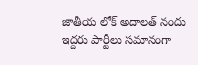జాతీయ లోక్ అదాలత్ నందు ఇద్దరు పార్టీలు సమానంగా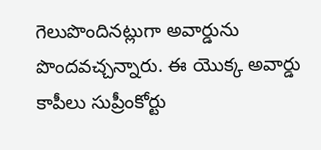గెలుపొందినట్లుగా అవార్డును పొందవచ్చన్నారు. ఈ యొక్క అవార్డు కాపీలు సుప్రీంకోర్టు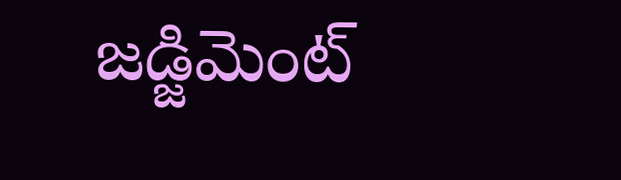జడ్జిమెంట్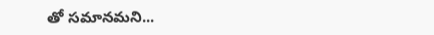తో సమానమని...